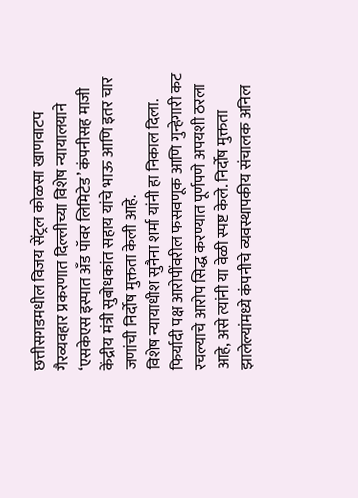छत्तीसगडमधील विजय सेंट्रल कोळसा खाणवाटप गैरव्यवहार प्रकरणात दिल्लीच्या विशेष न्यायालयाने ‘एसकेएस इस्पात अँड पॉवर लिमिटेड’ कंपनीसह माजी केंद्रीय मंत्री सुबोधकांत सहाय यांचे भाऊ आणि इतर चार जणांची निर्दोष मुक्तता केली आहे.
विशेष न्यायाधीश सुनैना शर्मा यांनी हा निकाल दिला. फिर्यादी पक्ष आरोपींवरील फसवणूक आणि गुन्हेगारी कट रचल्याचे आरोप सिद्ध करण्यात पूर्णपणे अपयशी ठरला आहे, असे त्यांनी या वेळी स्पष्ट केले. निर्दोष मुक्तता झालेल्यांमध्ये कंपनीचे व्यवस्थापकीय संचालक अनिल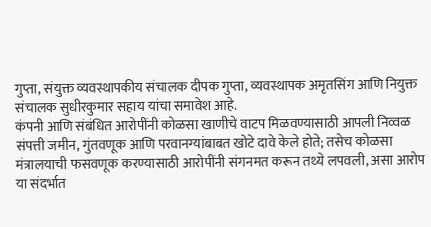गुप्ता, संयुक्त व्यवस्थापकीय संचालक दीपक गुप्ता, व्यवस्थापक अमृतसिंग आणि नियुक्त संचालक सुधीरकुमार सहाय यांचा समावेश आहे.
कंपनी आणि संबंधित आरोपींनी कोळसा खाणीचे वाटप मिळवण्यासाठी आपली निव्वळ संपत्ती जमीन, गुंतवणूक आणि परवानग्यांबाबत खोटे दावे केले होते; तसेच कोळसा मंत्रालयाची फसवणूक करण्यासाठी आरोपींनी संगनमत करून तथ्ये लपवली, असा आरोप या संदर्भात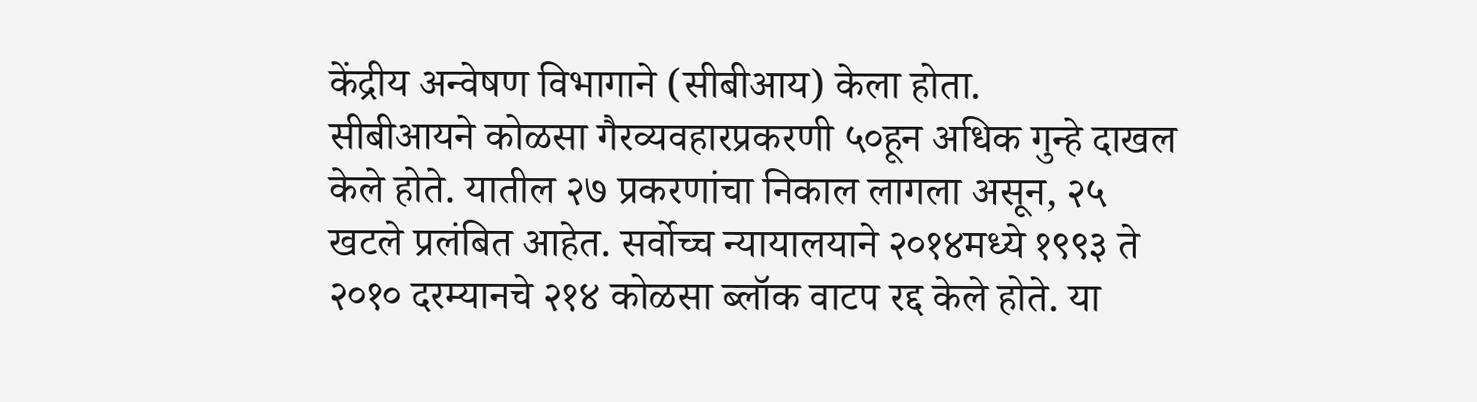केंद्रीय अन्वेषण विभागाने (सीबीआय) केला होता.
सीबीआयने कोळसा गैरव्यवहारप्रकरणी ५०हून अधिक गुन्हे दाखल केले होते. यातील २७ प्रकरणांचा निकाल लागला असून, २५ खटले प्रलंबित आहेत. सर्वोच्च न्यायालयाने २०१४मध्ये १९९३ ते २०१० दरम्यानचे २१४ कोळसा ब्लॉक वाटप रद्द केले होते. या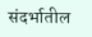संदर्भातील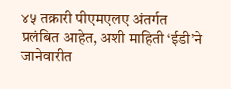४५ तक्रारी पीएमएलए अंतर्गत प्रलंबित आहेत, अशी माहिती ‘ईडी’ने जानेवारीत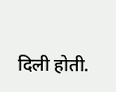दिली होती.